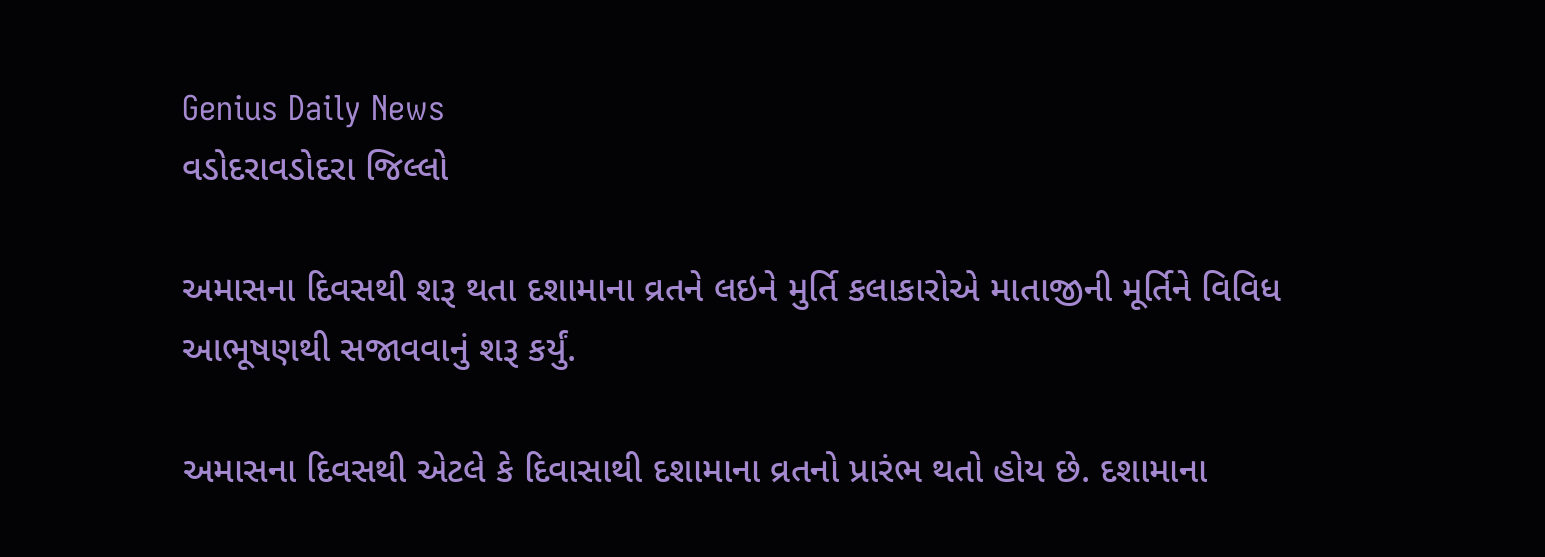Genius Daily News
વડોદરાવડોદરા જિલ્લો

અમાસના દિવસથી શરૂ થતા દશામાના વ્રતને લઇને મુર્તિ કલાકારોએ માતાજીની મૂર્તિને વિવિધ આભૂષણથી સજાવવાનું શરૂ કર્યું.

અમાસના દિવસથી એટલે કે દિવાસાથી દશામાના વ્રતનો પ્રારંભ થતો હોય છે. દશામાના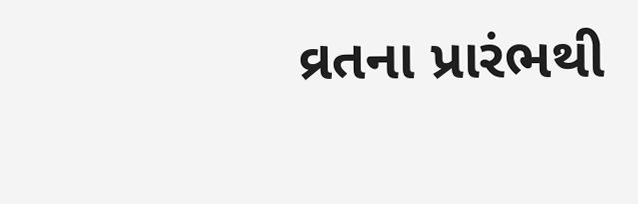વ્રતના પ્રારંભથી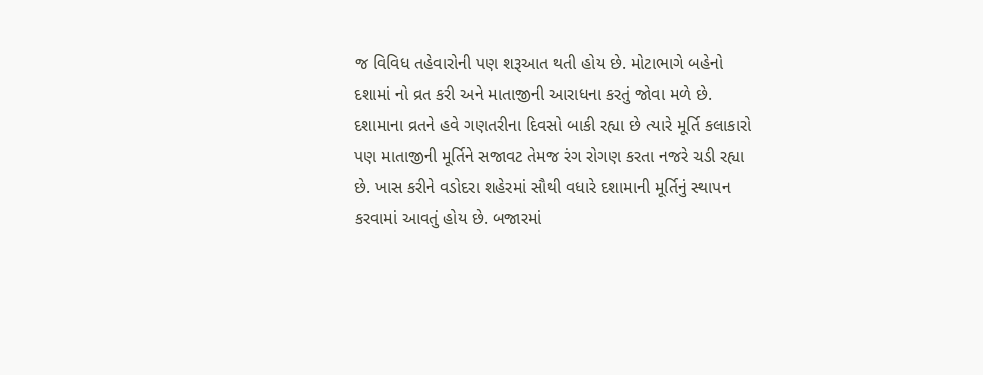જ વિવિધ તહેવારોની પણ શરૂઆત થતી હોય છે. મોટાભાગે બહેનો દશામાં નો વ્રત કરી અને માતાજીની આરાધના કરતું જોવા મળે છે. દશામાના વ્રતને હવે ગણતરીના દિવસો બાકી રહ્યા છે ત્યારે મૂર્તિ કલાકારો પણ માતાજીની મૂર્તિને સજાવટ તેમજ રંગ રોગણ કરતા નજરે ચડી રહ્યા છે. ખાસ કરીને વડોદરા શહેરમાં સૌથી વધારે દશામાની મૂર્તિનું સ્થાપન કરવામાં આવતું હોય છે. બજારમાં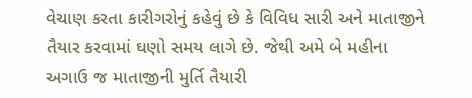વેચાણ કરતા કારીગરોનું કહેવું છે કે વિવિધ સારી અને માતાજીને તૈયાર કરવામાં ઘણો સમય લાગે છે. જેથી અમે બે મહીના અગાઉ જ માતાજીની મુર્તિ તૈયારી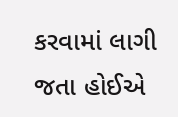કરવામાં લાગી જતા હોઈએ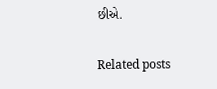છીએ.

Related posts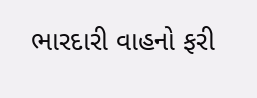ભારદારી વાહનો ફરી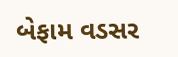બેફામ વડસર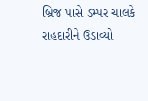બ્રિજ પાસે ડમ્પર ચાલકે રાહદારીને ઉડાવ્યો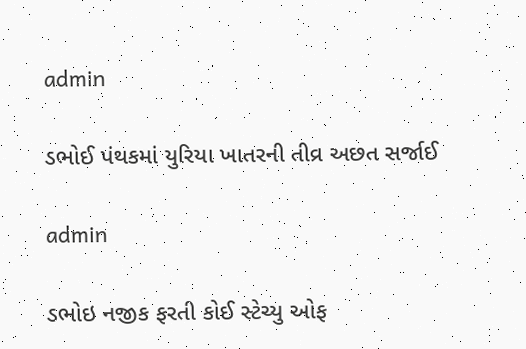admin

ડભોઈ પંથકમાં યુરિયા ખાતરની તીવ્ર અછત સર્જાઈ

admin

ડભોઇ નજીક ફરતી કોઈ સ્ટેચ્યુ ઓફ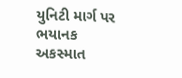યુનિટી માર્ગ પર ભયાનક અકસ્માત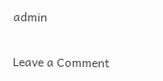admin

Leave a Comment